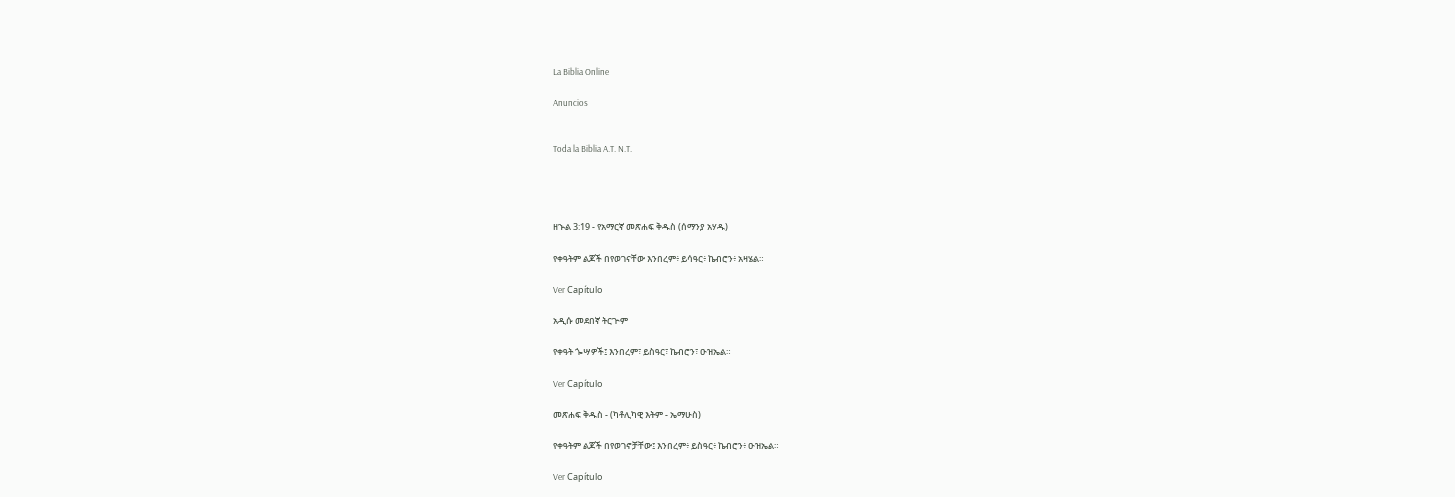La Biblia Online

Anuncios


Toda la Biblia A.T. N.T.




ዘኍል 3:19 - የአማርኛ መጽሐፍ ቅዱስ (ሰማንያ አሃዱ)

የቀዓትም ልጆች በየወገናቸው እንበረም፥ ይሳዓር፥ ኬብሮን፥ አዛሄል።

Ver Capítulo

አዲሱ መደበኛ ትርጒም

የቀዓት ጐሣዎች፤ እንበረም፣ ይስዓር፣ ኬብሮን፣ ዑዝኤል።

Ver Capítulo

መጽሐፍ ቅዱስ - (ካቶሊካዊ እትም - ኤማሁስ)

የቀዓትም ልጆች በየወገኖቻቸው፤ እንበረም፥ ይስዓር፥ ኬብሮን፥ ዑዝኤል።

Ver Capítulo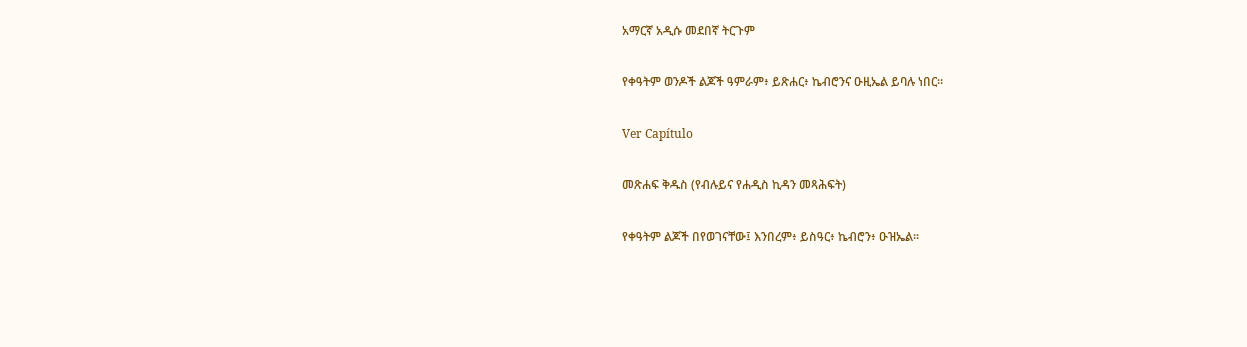አማርኛ አዲሱ መደበኛ ትርጉም

የቀዓትም ወንዶች ልጆች ዓምራም፥ ይጽሐር፥ ኬብሮንና ዑዚኤል ይባሉ ነበር።

Ver Capítulo

መጽሐፍ ቅዱስ (የብሉይና የሐዲስ ኪዳን መጻሕፍት)

የቀዓትም ልጆች በየወገናቸው፤ እንበረም፥ ይስዓር፥ ኬብሮን፥ ዑዝኤል።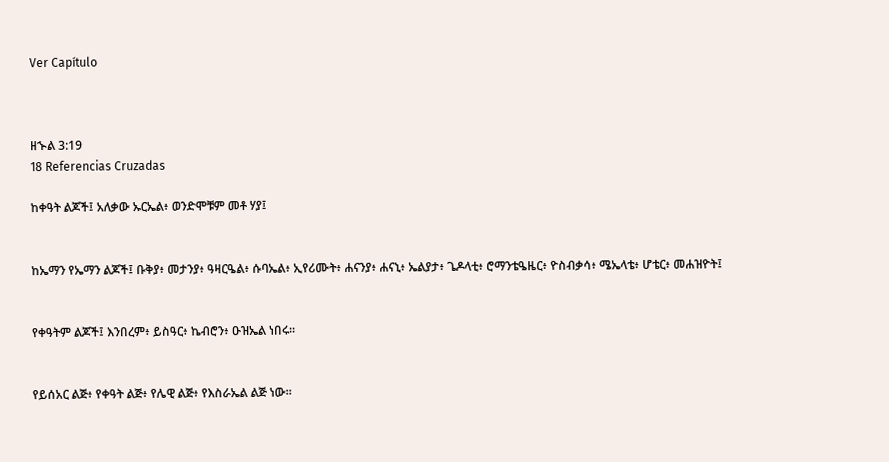Ver Capítulo



ዘኍል 3:19
18 Referencias Cruzadas

ከቀዓት ልጆች፤ አለቃው ኡርኤል፥ ወንድሞቹም መቶ ሃያ፤


ከኤማን የኤማን ልጆች፤ ቡቅያ፥ መታንያ፥ ዓዛርዔል፥ ሱባኤል፥ ኢየሪሙት፥ ሐናንያ፥ ሐናኒ፥ ኤልያታ፥ ጌዶላቲ፥ ሮማንቴዔዜር፥ ዮስብቃሳ፥ ሜኤላቴ፥ ሆቴር፥ መሐዝዮት፤


የቀዓትም ልጆች፤ እንበረም፥ ይስዓር፥ ኬብሮን፥ ዑዝኤል ነበሩ።


የይሰአር ልጅ፥ የቀዓት ልጅ፥ የሌዊ ልጅ፥ የእስራኤል ልጅ ነው።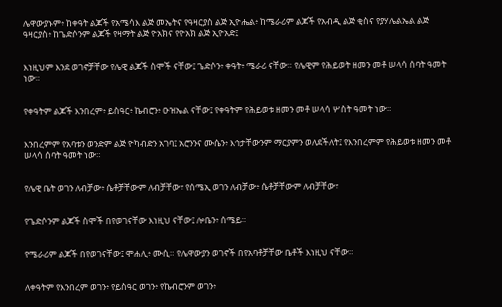ሌዋውያኑም፥ ከቀዓት ልጆች የአሜሳእ ልጅ መኤትና የዓዛርያስ ልጅ ኢዮሔል፥ ከሜራሪም ልጆች የአብዲ ልጅ ቂስና የያሃሌልኤል ልጅ ዓዛርያስ፥ ከጌድሶንም ልጆች የዛማት ልጅ ዮአክና የዮአክ ልጅ ኢዮአድ፤


እነዚህም እንደ ወገኖቻቸው የሌዊ ልጆች ስሞች ናቸው፤ ጌድሶን፥ ቀዓት፥ ሜራሪ ናቸው። የሌዊም የሕይወት ዘመን መቶ ሠላሳ ሰባት ዓመት ነው።


የቀዓትም ልጆች እንበረም፥ ይስዓር፥ ኬብሮን፥ ዑዝኤል ናቸው፤ የቀዓትም የሕይወቱ ዘመን መቶ ሠላሳ ሦስት ዓመት ነው።


እንበረምም የአባቱን ወንድም ልጅ ዮካብድን አገባ፤ አሮንንና ሙሴን፥ እኅታቸውንም ማርያምን ወለደችለት፤ የእንበረምም የሕይወቱ ዘመን መቶ ሠላሳ ሰባት ዓመት ነው።


የሌዊ ቤት ወገን ለብቻው፥ ሴቶቻቸውም ለብቻቸው፣ የሰሜኢ ወገን ለብቻው፥ ሴቶቻቸውም ለብቻቸው፣


የጌድሶንም ልጆች ስሞች በየወገናቸው እነዚህ ናቸው፤ ሎቤን፥ ሰሜይ።


የሜራሪም ልጆች በየወገናቸው፤ ሞሐሊ፥ ሙሲ። የሌዋውያን ወገኖች በየአባቶቻቸው ቤቶች እነዚህ ናቸው።


ለቀዓትም የእንበረም ወገን፥ የይስዓር ወገን፥ የኬብሮንም ወገን፥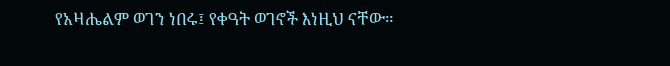የአዛሔልም ወገን ነበሩ፤ የቀዓት ወገኖች እነዚህ ናቸው።